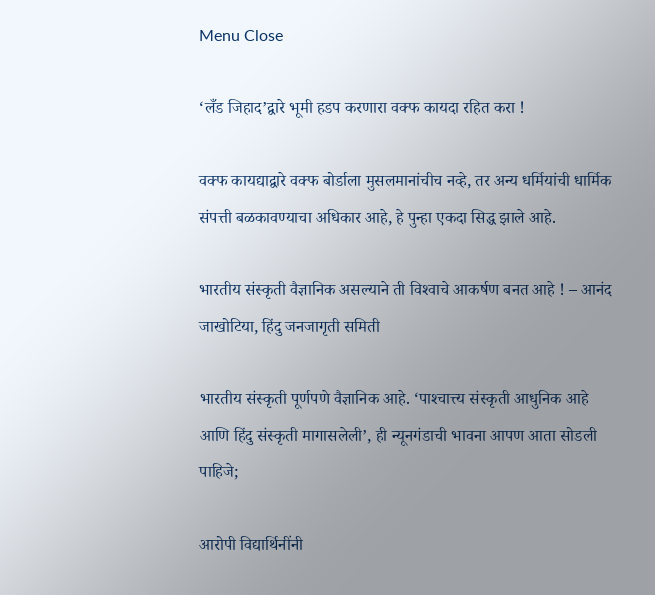Menu Close

‘लँड जिहाद’द्वारे भूमी हडप करणारा वक्‍फ कायदा रहित करा !

वक्‍फ कायद्याद्वारे वक्‍फ बोर्डाला मुसलमानांचीच नव्‍हे, तर अन्‍य धर्मियांची धार्मिक संपत्ती बळकावण्‍याचा अधिकार आहे, हे पुन्‍हा एकदा सिद्ध झाले आहे.

भारतीय संस्‍कृती वैज्ञानिक असल्‍याने ती विश्‍वाचे आकर्षण बनत आहे ! – आनंद जाखोटिया, हिंदु जनजागृती समिती

भारतीय संस्‍कृती पूर्णपणे वैज्ञानिक आहे. ‘पाश्‍चात्त्य संस्‍कृती आधुनिक आहे आणि हिंदु संस्‍कृती मागासलेली’, ही न्‍यूनगंडाची भावना आपण आता सोडली पाहिजे;

आरोपी विद्यार्थिनींनी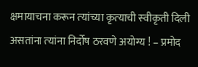क्षमायाचना करून त्‍यांच्‍या कृत्‍याची स्‍वीकृती दिली असतांना त्‍यांना निर्दोष ठरवणे अयोग्‍य ! – प्रमोद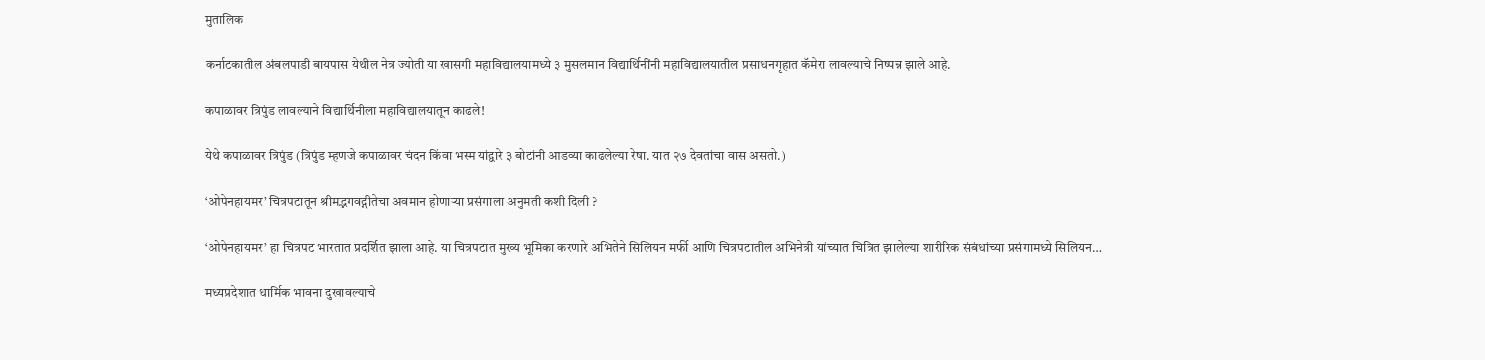मुतालिक

कर्नाटकातील अंबलपाडी बायपास येथील नेत्र ज्योती या खासगी महाविद्यालयामध्ये ३ मुसलमान विद्यार्थिनींनी महाविद्यालयातील प्रसाधनगृहात कॅमेरा लावल्याचे निष्पन्न झाले आहे.

कपाळावर त्रिपुंड लावल्याने विद्यार्थिनीला महाविद्यालयातून काढले!

येथे कपाळावर त्रिपुंड (त्रिपुंड म्हणजे कपाळावर चंदन किंवा भस्म यांद्वारे ३ बोटांनी आडव्या काढलेल्या रेषा. यात २७ देवतांचा वास असतो.)

‘ओपेनहायमर’ चित्रपटातून श्रीमद्भगवद्गीतेचा अवमान होणार्‍या प्रसंगाला अनुमती कशी दिली ?

‘ओपेनहायमर’ हा चित्रपट भारतात प्रदर्शित झाला आहे. या चित्रपटात मुख्य भूमिका करणारे अभितेने सिलियन मर्फी आणि चित्रपटातील अभिनेत्री यांच्यात चित्रित झालेल्या शारीरिक संबंधांच्या प्रसंगामध्ये सिलियन…

मध्यप्रदेशात धार्मिक भावना दुखावल्याचे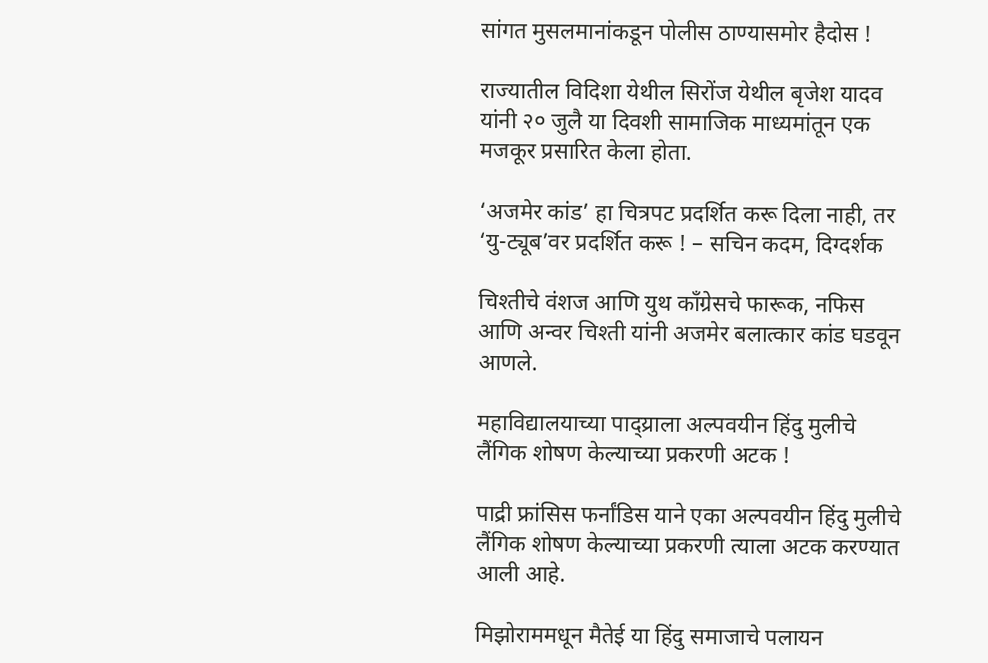सांगत मुसलमानांकडून पोलीस ठाण्यासमोर हैदोस !

राज्यातील विदिशा येथील सिरोंज येथील बृजेश यादव यांनी २० जुलै या दिवशी सामाजिक माध्यमांतून एक मजकूर प्रसारित केला होता.

‘अजमेर कांड’ हा चित्रपट प्रदर्शित करू दिला नाही, तर ‘यु-ट्यूब’वर प्रदर्शित करू ! – सचिन कदम, दिग्दर्शक

चिश्तीचे वंशज आणि युथ काँग्रेसचे फारूक, नफिस आणि अन्वर चिश्ती यांनी अजमेर बलात्कार कांड घडवून आणले.

महाविद्यालयाच्या पाद्य्राला अल्पवयीन हिंदु मुलीचे लैंगिक शोषण केल्याच्या प्रकरणी अटक !

पाद्री फ्रांसिस फर्नांडिस याने एका अल्पवयीन हिंदु मुलीचे लैंगिक शोषण केल्याच्या प्रकरणी त्याला अटक करण्यात आली आहे.

मिझोराममधून मैतेई या हिंदु समाजाचे पलायन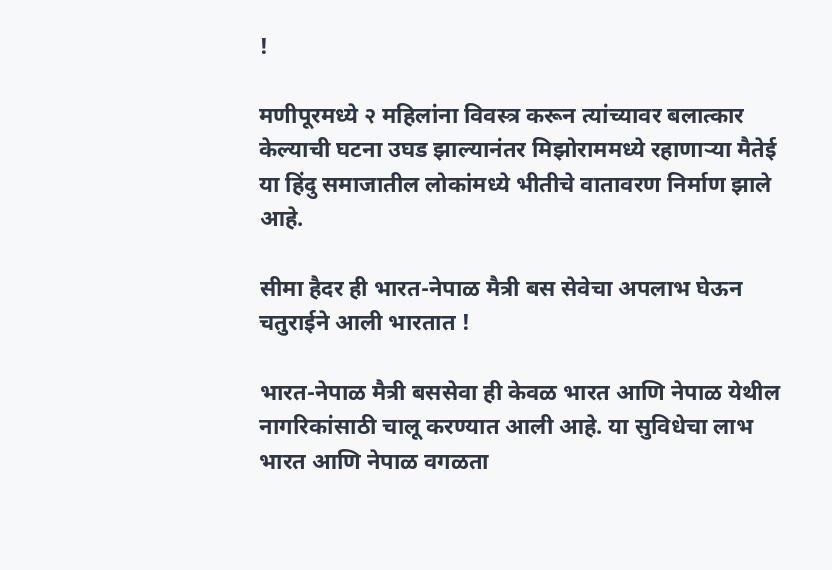!

मणीपूरमध्ये २ महिलांना विवस्त्र करून त्यांच्यावर बलात्कार केल्याची घटना उघड झाल्यानंतर मिझोराममध्ये रहाणार्‍या मैतेई या हिंदु समाजातील लोकांमध्ये भीतीचे वातावरण निर्माण झाले आहे.

सीमा हैदर ही भारत-नेपाळ मैत्री बस सेवेचा अपलाभ घेऊन चतुराईने आली भारतात !

भारत-नेपाळ मैत्री बससेवा ही केवळ भारत आणि नेपाळ येथील नागरिकांसाठी चालू करण्यात आली आहे. या सुविधेचा लाभ भारत आणि नेपाळ वगळता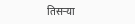तिसर्‍या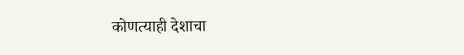कोणत्याही देशाचा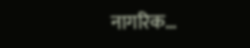नागरिक…